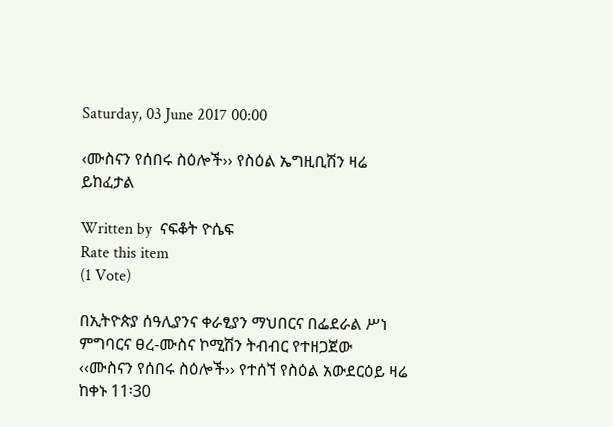Saturday, 03 June 2017 00:00

‹ሙስናን የሰበሩ ስዕሎች›› የስዕል ኤግዚቢሽን ዛሬ ይከፈታል

Written by  ናፍቆት ዮሴፍ
Rate this item
(1 Vote)

በኢትዮጵያ ሰዓሊያንና ቀራፂያን ማህበርና በፌደራል ሥነ ምግባርና ፀረ-ሙስና ኮሚሽን ትብብር የተዘጋጀው ‹‹ሙስናን የሰበሩ ስዕሎች›› የተሰኘ የስዕል አውደርዕይ ዛሬ ከቀኑ 11፡30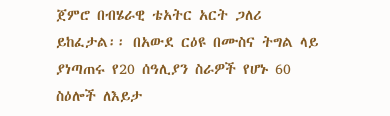ጀምሮ በብሄራዊ ቴአትር አርት ጋለሪ ይከፈታል፡፡ በአውደ ርዕዩ በሙስና ትግል ላይ ያነጣጠሩ የ20 ሰዓሊያን ስራዎች የሆኑ 60 ስዕሎች ለእይታ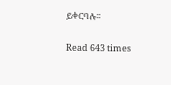ይቀርባሉ፡፡

Read 643 times